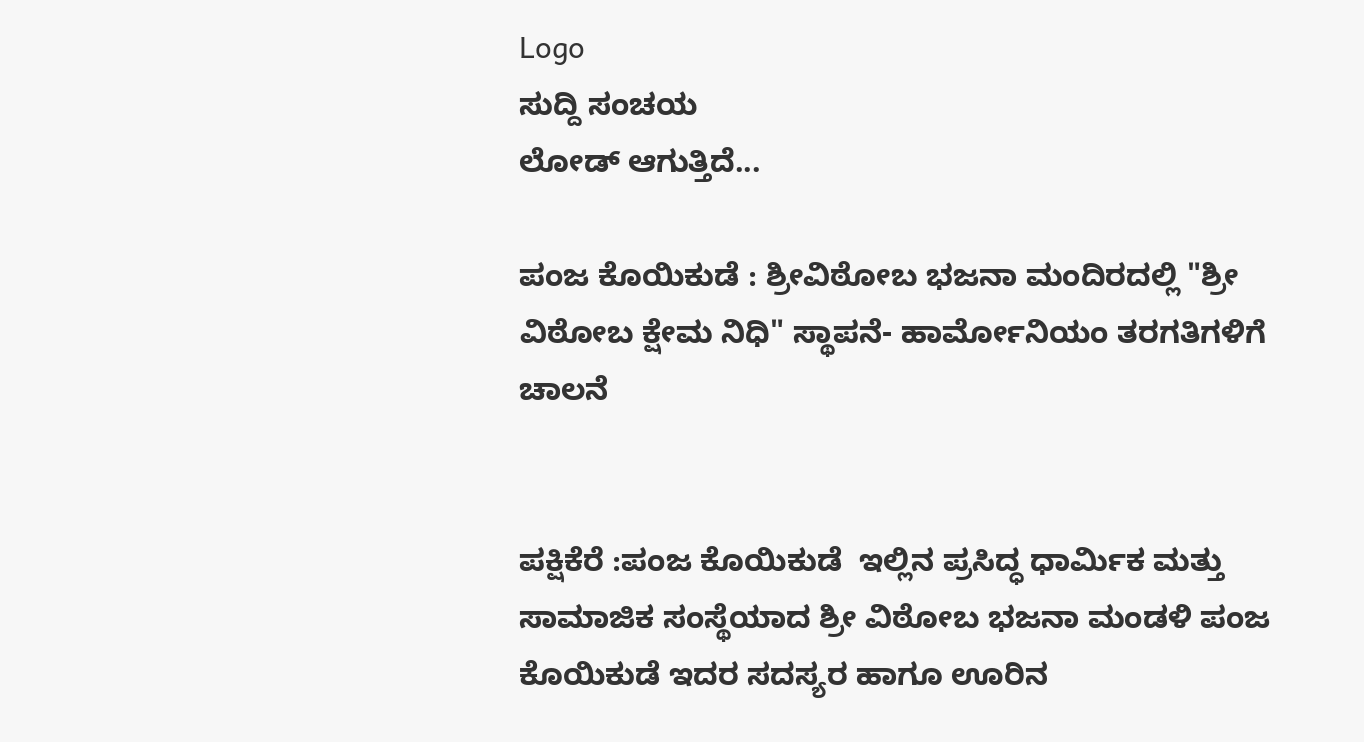Logo
ಸುದ್ದಿ ಸಂಚಯ
ಲೋಡ್ ಆಗುತ್ತಿದೆ...

ಪಂಜ ಕೊಯಿಕುಡೆ : ಶ್ರೀವಿಠೋಬ ಭಜನಾ ಮಂದಿರದಲ್ಲಿ "ಶ್ರೀ ವಿಠೋಬ ಕ್ಷೇಮ ನಿಧಿ" ಸ್ಥಾಪನೆ- ಹಾರ್ಮೋನಿಯಂ ತರಗತಿಗಳಿಗೆ ಚಾಲನೆ


ಪಕ್ಷಿಕೆರೆ :ಪಂಜ ಕೊಯಿಕುಡೆ  ಇಲ್ಲಿನ ಪ್ರಸಿದ್ಧ ಧಾರ್ಮಿಕ ಮತ್ತು ಸಾಮಾಜಿಕ ಸಂಸ್ಥೆಯಾದ ಶ್ರೀ ವಿಠೋಬ ಭಜನಾ ಮಂಡಳಿ ಪಂಜ ಕೊಯಿಕುಡೆ ಇದರ ಸದಸ್ಯರ ಹಾಗೂ ಊರಿನ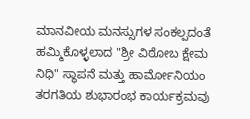ಮಾನವೀಯ ಮನಸ್ಸುಗಳ ಸಂಕಲ್ಪದಂತೆ ಹಮ್ಮಿಕೊಳ್ಳಲಾದ "ಶ್ರೀ ವಿಠೋಬ ಕ್ಷೇಮ ನಿಧಿ" ಸ್ಥಾಪನೆ ಮತ್ತು ಹಾರ್ಮೋನಿಯಂ ತರಗತಿಯ ಶುಭಾರಂಭ ಕಾರ್ಯಕ್ರಮವು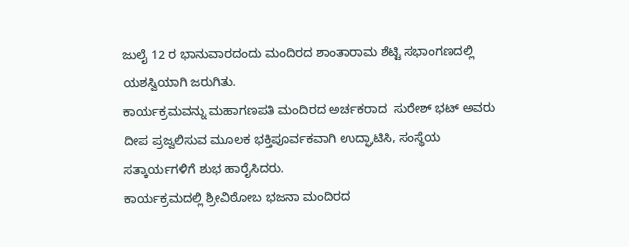ಜುಲೈ 12 ರ ಭಾನುವಾರದಂದು ಮಂದಿರದ ಶಾಂತಾರಾಮ ಶೆಟ್ಟಿ ಸಭಾಂಗಣದಲ್ಲಿ ಯಶಸ್ವಿಯಾಗಿ ಜರುಗಿತು.
ಕಾರ್ಯಕ್ರಮವನ್ನು ಮಹಾಗಣಪತಿ ಮಂದಿರದ ಅರ್ಚಕರಾದ  ಸುರೇಶ್ ಭಟ್ ಅವರು ದೀಪ ಪ್ರಜ್ವಲಿಸುವ ಮೂಲಕ ಭಕ್ತಿಪೂರ್ವಕವಾಗಿ ಉದ್ಘಾಟಿಸಿ, ಸಂಸ್ಥೆಯ ಸತ್ಕಾರ್ಯಗಳಿಗೆ ಶುಭ ಹಾರೈಸಿದರು.
ಕಾರ್ಯಕ್ರಮದಲ್ಲಿ ಶ್ರೀವಿಠೋಬ ಭಜನಾ ಮಂದಿರದ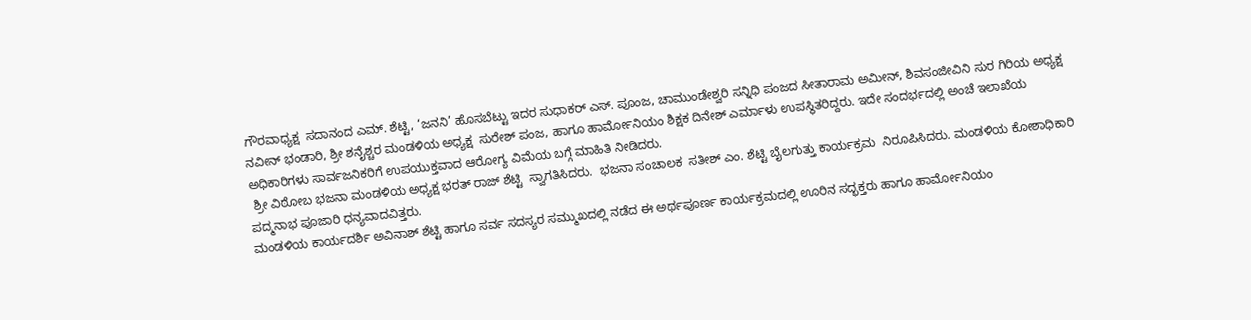ಗೌರವಾಧ್ಯಕ್ಷ  ಸದಾನಂದ ಎಮ್. ಶೆಟ್ಟಿ, ‘ಜನನಿ’ ಹೊಸಬೆಟ್ಟು ಇದರ ಸುಧಾಕರ್ ಎಸ್. ಪೂಂಜ, ಚಾಮುಂಡೇಶ್ವರಿ ಸನ್ನಿಧಿ ಪಂಜದ ಸೀತಾರಾಮ ಅಮೀನ್, ಶಿವಸಂಜೀವಿನಿ ಸುರ ಗಿರಿಯ ಅಧ್ಯಕ್ಷ ನವೀನ್ ಭಂಡಾರಿ, ಶ್ರೀ ಶನೈಶ್ಚರ ಮಂಡಳಿಯ ಅಧ್ಯಕ್ಷ  ಸುರೇಶ್ ಪಂಜ, ಹಾಗೂ ಹಾರ್ಮೋನಿಯಂ ಶಿಕ್ಷಕ ದಿನೇಶ್ ಎರ್ಮಾಳು ಉಪಸ್ಥಿತರಿದ್ದರು. ಇದೇ ಸಂದರ್ಭದಲ್ಲಿ ಅಂಚೆ ಇಲಾಖೆಯ ಅಧಿಕಾರಿಗಳು ಸಾರ್ವಜನಿಕರಿಗೆ ಉಪಯುಕ್ತವಾದ ಆರೋಗ್ಯ ವಿಮೆಯ ಬಗ್ಗೆ ಮಾಹಿತಿ ನೀಡಿದರು.
 ಶ್ರೀ ವಿಠೋಬ ಭಜನಾ ಮಂಡಳಿಯ ಅಧ್ಯಕ್ಷ ಭರತ್ ರಾಜ್ ಶೆಟ್ಟಿ  ಸ್ವಾಗತಿಸಿದರು.  ಭಜನಾ ಸಂಚಾಲಕ  ಸತೀಶ್ ಎಂ. ಶೆಟ್ಟಿ ಬೈಲಗುತ್ತು ಕಾರ್ಯಕ್ರಮ  ನಿರೂಪಿಸಿದರು. ಮಂಡಳಿಯ ಕೋಶಾಧಿಕಾರಿ ಪದ್ಮನಾಭ ಪೂಜಾರಿ ಧನ್ಯವಾದವಿತ್ತರು.
ಮಂಡಳಿಯ ಕಾರ್ಯದರ್ಶಿ ಅವಿನಾಶ್ ಶೆಟ್ಟಿ ಹಾಗೂ ಸರ್ವ ಸದಸ್ಯರ ಸಮ್ಮುಖದಲ್ಲಿ ನಡೆದ ಈ ಅರ್ಥಪೂರ್ಣ ಕಾರ್ಯಕ್ರಮದಲ್ಲಿ ಊರಿನ ಸದ್ಭಕ್ತರು ಹಾಗೂ ಹಾರ್ಮೋನಿಯಂ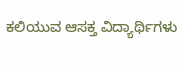ಕಲಿಯುವ ಆಸಕ್ತ ವಿದ್ಯಾರ್ಥಿಗಳು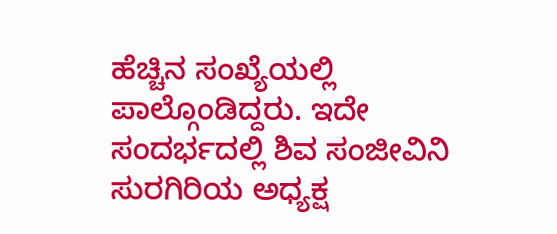ಹೆಚ್ಚಿನ ಸಂಖ್ಯೆಯಲ್ಲಿ ಪಾಲ್ಗೊಂಡಿದ್ದರು. ಇದೇ ಸಂದರ್ಭದಲ್ಲಿ ಶಿವ ಸಂಜೀವಿನಿ ಸುರಗಿರಿಯ ಅಧ್ಯಕ್ಷ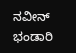ನವೀನ್ ಭಂಡಾರಿ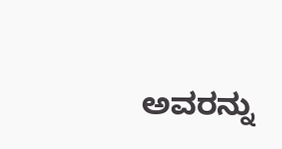ಅವರನ್ನು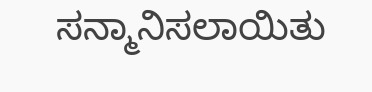ಸನ್ಮಾನಿಸಲಾಯಿತು